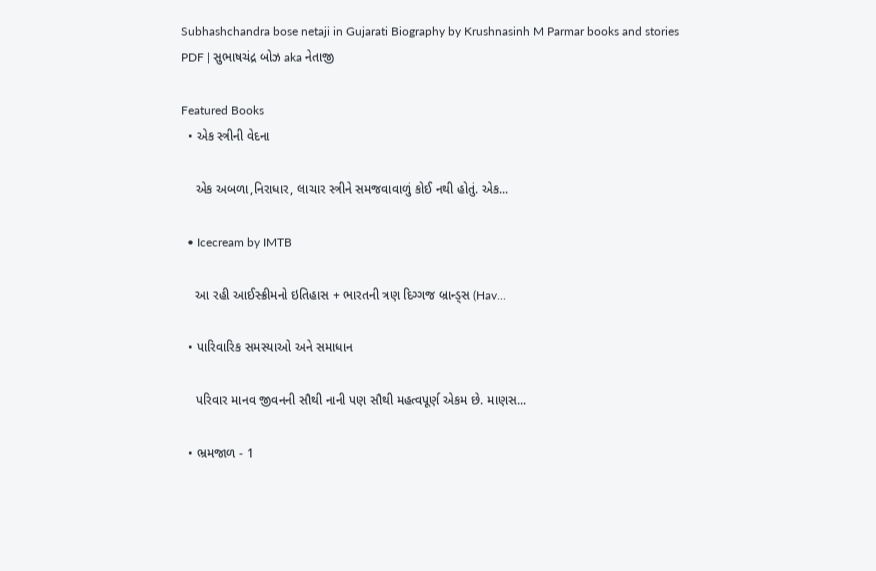Subhashchandra bose netaji in Gujarati Biography by Krushnasinh M Parmar books and stories PDF | સુભાષચંદ્ર બોઝ aka નેતાજી

Featured Books
  • એક સ્ત્રીની વેદના

    એક અબળા,નિરાધાર, લાચાર સ્ત્રીને સમજવાવાળું કોઈ નથી હોતું. એક...

  • Icecream by IMTB

    આ રહી આઈસ્ક્રીમનો ઇતિહાસ + ભારતની ત્રણ દિગ્ગજ બ્રાન્ડ્સ (Hav...

  • પારિવારિક સમસ્યાઓ અને સમાધાન

    પરિવાર માનવ જીવનની સૌથી નાની પણ સૌથી મહત્વપૂર્ણ એકમ છે. માણસ...

  • ભ્રમજાળ - 1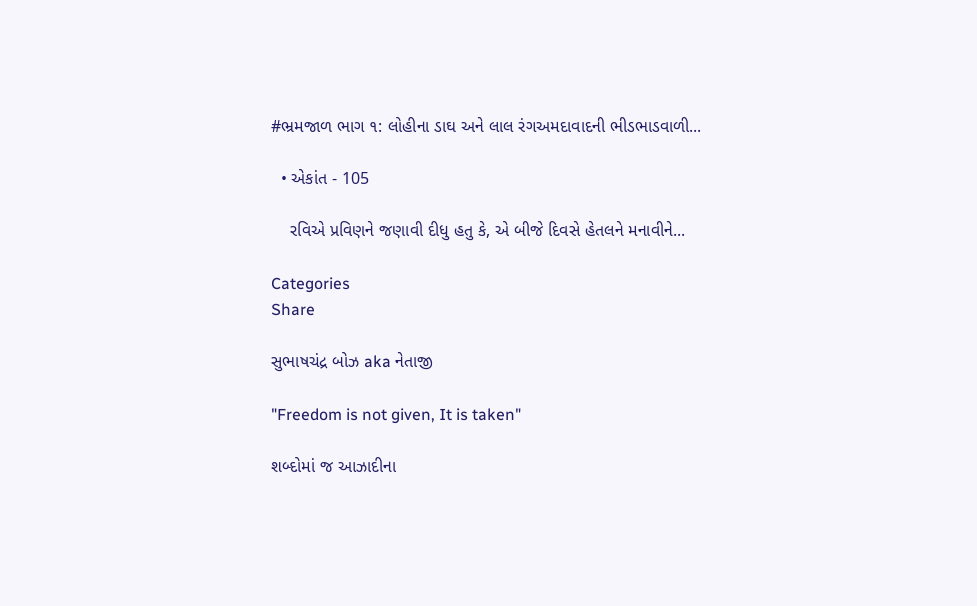#ભ્રમજાળ ભાગ ૧: લોહીના ડાઘ અને લાલ રંગઅમદાવાદની ભીડભાડવાળી...

  • એકાંત - 105

    રવિએ પ્રવિણને જણાવી દીધુ હતુ કે, એ બીજે દિવસે હેતલને મનાવીને...

Categories
Share

સુભાષચંદ્ર બોઝ aka નેતાજી

"Freedom is not given, It is taken"

શબ્દોમાં જ આઝાદીના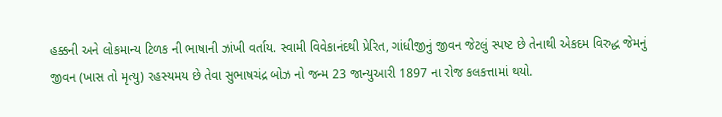હક્કની અને લોકમાન્ય ટિળક ની ભાષાની ઝાંખી વર્તાય. સ્વામી વિવેકાનંદથી પ્રેરિત, ગાંધીજીનું જીવન જેટલું સ્પષ્ટ છે તેનાથી એકદમ વિરુદ્ધ જેમનું જીવન (ખાસ તો મૃત્યુ) રહસ્યમય છે તેવા સુભાષચંદ્ર બોઝ નો જન્મ 23 જાન્યુઆરી 1897 ના રોજ કલકત્તામાં થયો.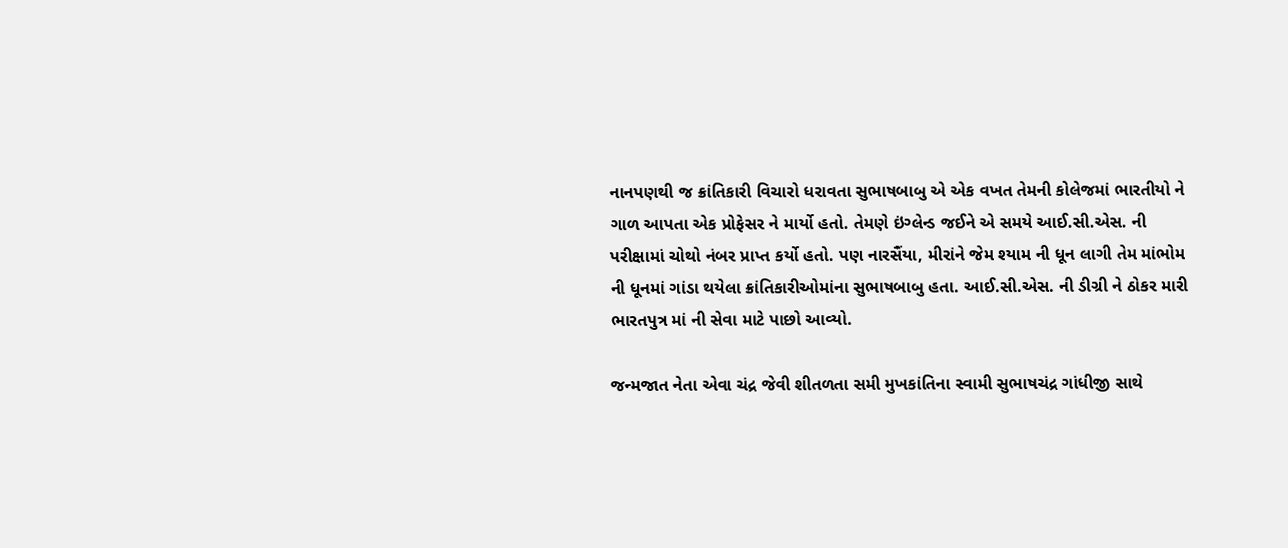નાનપણથી જ ક્રાંતિકારી વિચારો ધરાવતા સુભાષબાબુ એ એક વખત તેમની કોલેજમાં ભારતીયો ને ગાળ આપતા એક પ્રોફેસર ને માર્યો હતો. તેમણે ઇંગ્લેન્ડ જઈને એ સમયે આઈ.સી.એસ. ની પરીક્ષામાં ચોથો નંબર પ્રાપ્ત કર્યો હતો. પણ નારસૈંયા, મીરાંને જેમ શ્યામ ની ધૂન લાગી તેમ માંભોમ ની ધૂનમાં ગાંડા થયેલા ક્રાંતિકારીઓમાંના સુભાષબાબુ હતા. આઈ.સી.એસ. ની ડીગ્રી ને ઠોકર મારી ભારતપુત્ર માં ની સેવા માટે પાછો આવ્યો.

જન્મજાત નેતા એવા ચંદ્ર જેવી શીતળતા સમી મુખકાંતિના સ્વામી સુભાષચંદ્ર ગાંધીજી સાથે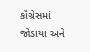કૉંગ્રેસમાં જોડાયા અને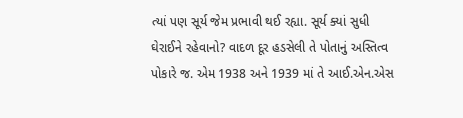ત્યાં પણ સૂર્ય જેમ પ્રભાવી થઈ રહ્યા. સૂર્ય ક્યાં સુધી ઘેરાઈને રહેવાનો? વાદળ દૂર હડસેલી તે પોતાનું અસ્તિત્વ પોકારે જ. એમ 1938 અને 1939 માં તે આઈ.એન.એસ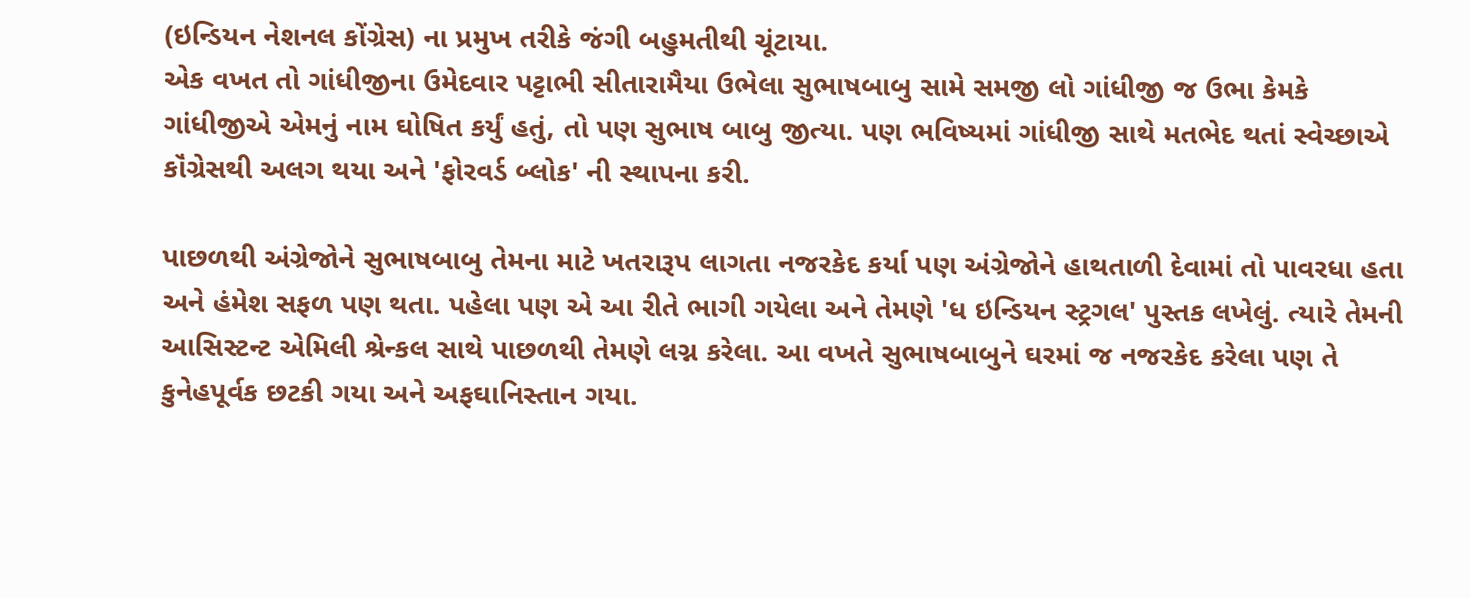(ઇન્ડિયન નેશનલ કોંગ્રેસ) ના પ્રમુખ તરીકે જંગી બહુમતીથી ચૂંટાયા.
એક વખત તો ગાંધીજીના ઉમેદવાર પટ્ટાભી સીતારામૈયા ઉભેલા સુભાષબાબુ સામે સમજી લો ગાંધીજી જ ઉભા કેમકે ગાંધીજીએ એમનું નામ ઘોષિત કર્યું હતું, તો પણ સુભાષ બાબુ જીત્યા. પણ ભવિષ્યમાં ગાંધીજી સાથે મતભેદ થતાં સ્વેચ્છાએ કૉંગ્રેસથી અલગ થયા અને 'ફોરવર્ડ બ્લોક' ની સ્થાપના કરી.

પાછળથી અંગ્રેજોને સુભાષબાબુ તેમના માટે ખતરારૂપ લાગતા નજરકેદ કર્યા પણ અંગ્રેજોને હાથતાળી દેવામાં તો પાવરધા હતા અને હંમેશ સફળ પણ થતા. પહેલા પણ એ આ રીતે ભાગી ગયેલા અને તેમણે 'ધ ઇન્ડિયન સ્ટ્રગલ' પુસ્તક લખેલું. ત્યારે તેમની આસિસ્ટન્ટ એમિલી શ્રેન્કલ સાથે પાછળથી તેમણે લગ્ન કરેલા. આ વખતે સુભાષબાબુને ઘરમાં જ નજરકેદ કરેલા પણ તે કુનેહપૂર્વક છટકી ગયા અને અફઘાનિસ્તાન ગયા.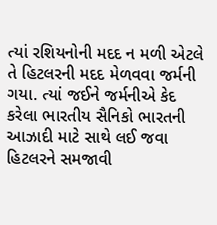ત્યાં રશિયનોની મદદ ન મળી એટલે તે હિટલરની મદદ મેળવવા જર્મની ગયા. ત્યાં જઈને જર્મનીએ કેદ કરેલા ભારતીય સૈનિકો ભારતની આઝાદી માટે સાથે લઈ જવા હિટલરને સમજાવી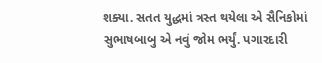શક્યા. સતત યુદ્ધમાં ત્રસ્ત થયેલા એ સૈનિકોમાં સુભાષબાબુ એ નવું જોમ ભર્યું. પગારદારી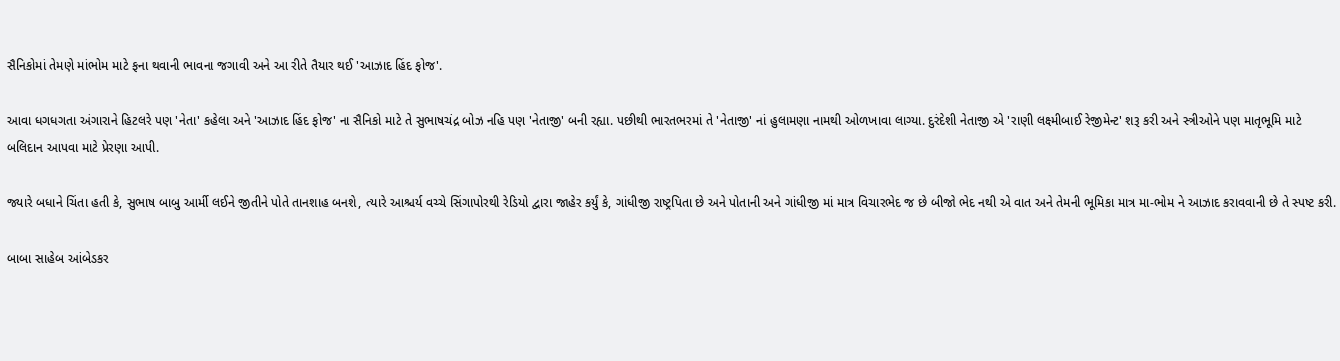સૈનિકોમાં તેમણે માંભોમ માટે ફના થવાની ભાવના જગાવી અને આ રીતે તૈયાર થઈ 'આઝાદ હિંદ ફોજ'.

આવા ધગધગતા અંગારાને હિટલરે પણ 'નેતા' કહેલા અને 'આઝાદ હિંદ ફોજ' ના સૈનિકો માટે તે સુભાષચંદ્ર બોઝ નહિ પણ 'નેતાજી' બની રહ્યા. પછીથી ભારતભરમાં તે 'નેતાજી' નાં હુલામણા નામથી ઓળખાવા લાગ્યા. દુરંદેશી નેતાજી એ 'રાણી લક્ષ્મીબાઈ રેજીમેન્ટ' શરૂ કરી અને સ્ત્રીઓને પણ માતૃભૂમિ માટે બલિદાન આપવા માટે પ્રેરણા આપી.

જ્યારે બધાને ચિંતા હતી કે, સુભાષ બાબુ આર્મી લઈને જીતીને પોતે તાનશાહ બનશે, ત્યારે આશ્ચર્ય વચ્ચે સિંગાપોરથી રેડિયો દ્વારા જાહેર કર્યું કે, ગાંધીજી રાષ્ટ્રપિતા છે અને પોતાની અને ગાંધીજી માં માત્ર વિચારભેદ જ છે બીજો ભેદ નથી એ વાત અને તેમની ભૂમિકા માત્ર મા-ભોમ ને આઝાદ કરાવવાની છે તે સ્પષ્ટ કરી.

બાબા સાહેબ આંબેડકર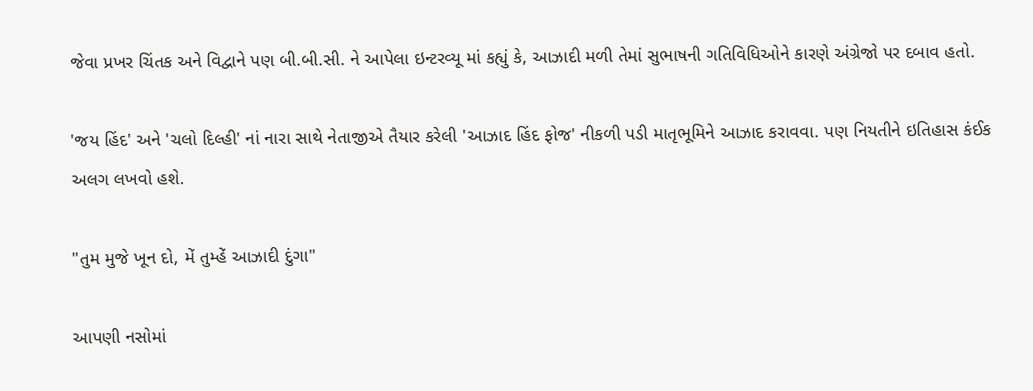જેવા પ્રખર ચિંતક અને વિદ્વાને પણ બી.બી.સી. ને આપેલા ઇન્ટરવ્યૂ માં કહ્યું કે, આઝાદી મળી તેમાં સુભાષની ગતિવિધિઓને કારણે અંગ્રેજો પર દબાવ હતો.

'જય હિંદ' અને 'ચલો દિલ્હી' નાં નારા સાથે નેતાજીએ તૈયાર કરેલી 'આઝાદ હિંદ ફોજ' નીકળી પડી માતૃભૂમિને આઝાદ કરાવવા. પણ નિયતીને ઇતિહાસ કંઈક અલગ લખવો હશે.

"તુમ મુજે ખૂન દો, મેં તુમ્હેં આઝાદી દુંગા"

આપણી નસોમાં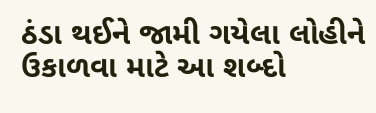ઠંડા થઈને જામી ગયેલા લોહીને ઉકાળવા માટે આ શબ્દો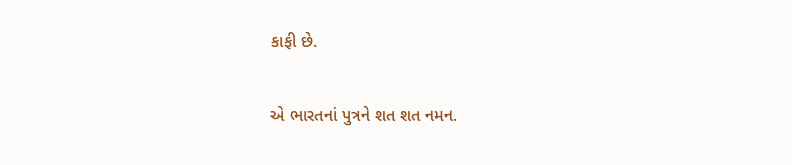કાફી છે.

એ ભારતનાં પુત્રને શત શત નમન.